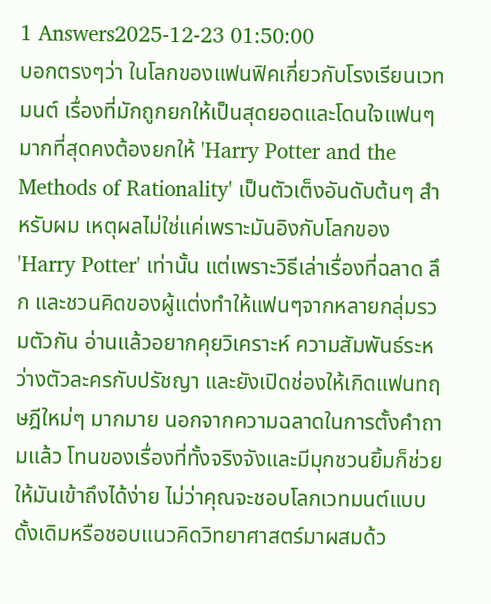1 Answers2025-12-23 01:50:00
บอกตรงๆว่า ในโลกของแฟนฟิคเกี่ยวกับโรงเรียนเวทมนต์ เรื่องที่มักถูกยกให้เป็นสุดยอดและโดนใจแฟนๆมากที่สุดคงต้องยกให้ 'Harry Potter and the Methods of Rationality' เป็นตัวเต็งอันดับต้นๆ สำหรับผม เหตุผลไม่ใช่แค่เพราะมันอิงกับโลกของ 'Harry Potter' เท่านั้น แต่เพราะวิธีเล่าเรื่องที่ฉลาด ลึก และชวนคิดของผู้แต่งทำให้แฟนๆจากหลายกลุ่มรวมตัวกัน อ่านแล้วอยากคุยวิเคราะห์ ความสัมพันธ์ระหว่างตัวละครกับปรัชญา และยังเปิดช่องให้เกิดแฟนทฤษฎีใหม่ๆ มากมาย นอกจากความฉลาดในการตั้งคำถามแล้ว โทนของเรื่องที่ทั้งจริงจังและมีมุกชวนยิ้มก็ช่วยให้มันเข้าถึงได้ง่าย ไม่ว่าคุณจะชอบโลกเวทมนต์แบบดั้งเดิมหรือชอบแนวคิดวิทยาศาสตร์มาผสมด้ว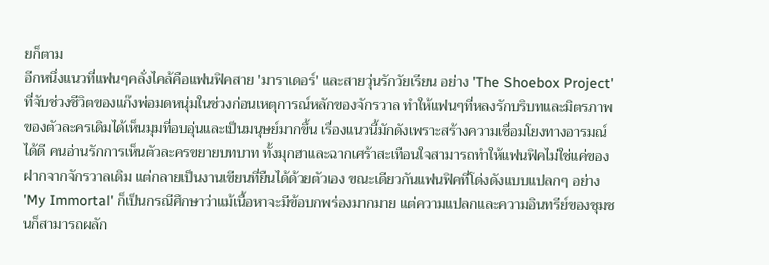ยก็ตาม
อีกหนึ่งแนวที่แฟนๆคลั่งไคล้คือแฟนฟิคสาย 'มาราเดอร์' และสายวุ่นรักวัยเรียน อย่าง 'The Shoebox Project' ที่จับช่วงชีวิตของแก๊งพ่อมดหนุ่มในช่วงก่อนเหตุการณ์หลักของจักรวาล ทำให้แฟนๆที่หลงรักบริบทและมิตรภาพของตัวละครเดิมได้เห็นมุมที่อบอุ่นและเป็นมนุษย์มากขึ้น เรื่องแนวนี้มักดังเพราะสร้างความเชื่อมโยงทางอารมณ์ได้ดี คนอ่านรักการเห็นตัวละครขยายบทบาท ทั้งมุกฮาและฉากเศร้าสะเทือนใจสามารถทำให้แฟนฟิคไม่ใช่แค่ของฝากจากจักรวาลเดิม แต่กลายเป็นงานเขียนที่ยืนได้ด้วยตัวเอง ขณะเดียวกันแฟนฟิคที่โด่งดังแบบแปลกๆ อย่าง 'My Immortal' ก็เป็นกรณีศึกษาว่าแม้เนื้อหาจะมีข้อบกพร่องมากมาย แต่ความแปลกและความอินทรีย์ของชุมชนก็สามารถผลัก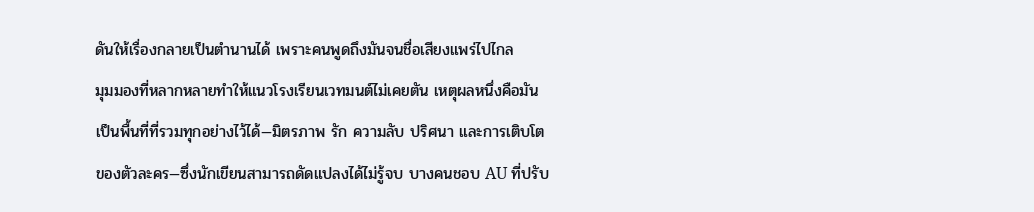ดันให้เรื่องกลายเป็นตำนานได้ เพราะคนพูดถึงมันจนชื่อเสียงแพร่ไปไกล
มุมมองที่หลากหลายทำให้แนวโรงเรียนเวทมนต์ไม่เคยตัน เหตุผลหนึ่งคือมันเป็นพื้นที่ที่รวมทุกอย่างไว้ได้—มิตรภาพ รัก ความลับ ปริศนา และการเติบโตของตัวละคร—ซึ่งนักเขียนสามารถดัดแปลงได้ไม่รู้จบ บางคนชอบ AU ที่ปรับ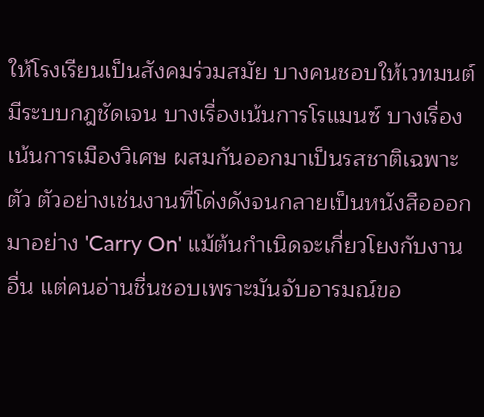ให้โรงเรียนเป็นสังคมร่วมสมัย บางคนชอบให้เวทมนต์มีระบบกฎชัดเจน บางเรื่องเน้นการโรแมนซ์ บางเรื่องเน้นการเมืองวิเศษ ผสมกันออกมาเป็นรสชาติเฉพาะตัว ตัวอย่างเช่นงานที่โด่งดังจนกลายเป็นหนังสือออกมาอย่าง 'Carry On' แม้ต้นกำเนิดจะเกี่ยวโยงกับงานอื่น แต่คนอ่านชื่นชอบเพราะมันจับอารมณ์ขอ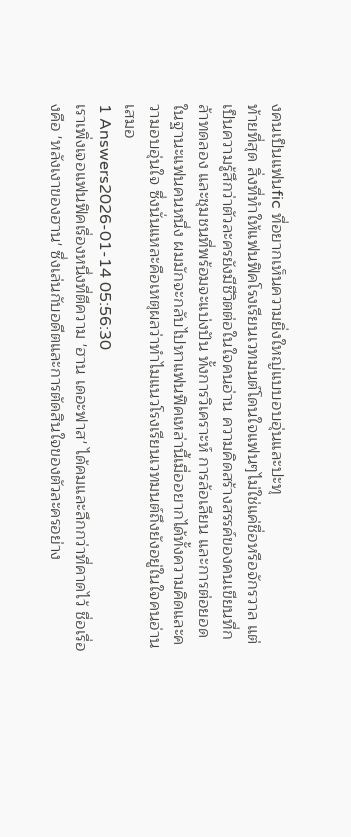งคนเป็นแฟนfic ที่อยากเห็นความยิ่งใหญ่แบบอบอุ่นและปะทุ
ท้ายที่สุด สิ่งที่ทำให้แฟนฟิคโรงเรียนเวทมนต์โดนใจแฟนๆไม่ใช่แค่ชื่อหรือจักรวาล แต่เป็นความรู้สึกว่าตัวละครยังมีชีวิตต่อในใจคนอ่าน ความคิดสร้างสรรค์ของคนเขียนที่กล้าทดลอง และชุมชนที่พร้อมจะแบ่งปัน ทั้งการวิเคราะห์ การล้อเลียน และการต่อยอด ในฐานะแฟนคนหนึ่ง ผมมักจะกลับไปหาแฟนฟิคเหล่านี้เมื่ออยากได้ทั้งความคิดและความอบอุ่นใจ ซึ่งนั่นแหละคือเหตุผลว่าทำไมแนวโรงเรียนเวทมนต์ถึงยังอยู่ในใจคนอ่านเสมอ
1 Answers2026-01-14 05:56:30
เราเพิ่งเจอแฟนฟิคเรื่องหนึ่งที่ตีความ 'ฮาน เดอะฟาส' ได้คมและลึกกว่าที่คาดไว้ ชื่อเรื่องคือ 'หลังเงาของฮาน' ซึ่งเล่นกับอดีตและการตัดสินใจของตัวละครอย่าง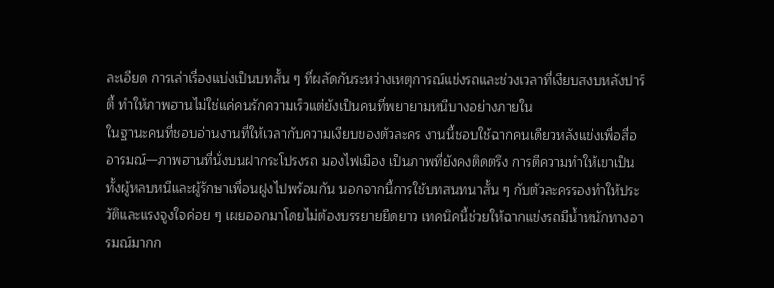ละเอียด การเล่าเรื่องแบ่งเป็นบทสั้น ๆ ที่ผลัดกันระหว่างเหตุการณ์แข่งรถและช่วงเวลาที่เงียบสงบหลังปาร์ตี้ ทำให้ภาพฮานไม่ใช่แค่คนรักความเร็วแต่ยังเป็นคนที่พยายามหนีบางอย่างภายใน
ในฐานะคนที่ชอบอ่านงานที่ให้เวลากับความเงียบของตัวละคร งานนี้ชอบใช้ฉากคนเดียวหลังแข่งเพื่อสื่ออารมณ์—ภาพฮานที่นั่งบนฝากระโปรงรถ มองไฟเมือง เป็นภาพที่ยังคงติดตรึง การตีความทำให้เขาเป็นทั้งผู้หลบหนีและผู้รักษาเพื่อนฝูงไปพร้อมกัน นอกจากนี้การใช้บทสนทนาสั้น ๆ กับตัวละครรองทำให้ประวัติและแรงจูงใจค่อย ๆ เผยออกมาโดยไม่ต้องบรรยายยืดยาว เทคนิคนี้ช่วยให้ฉากแข่งรถมีน้ำหนักทางอารมณ์มากก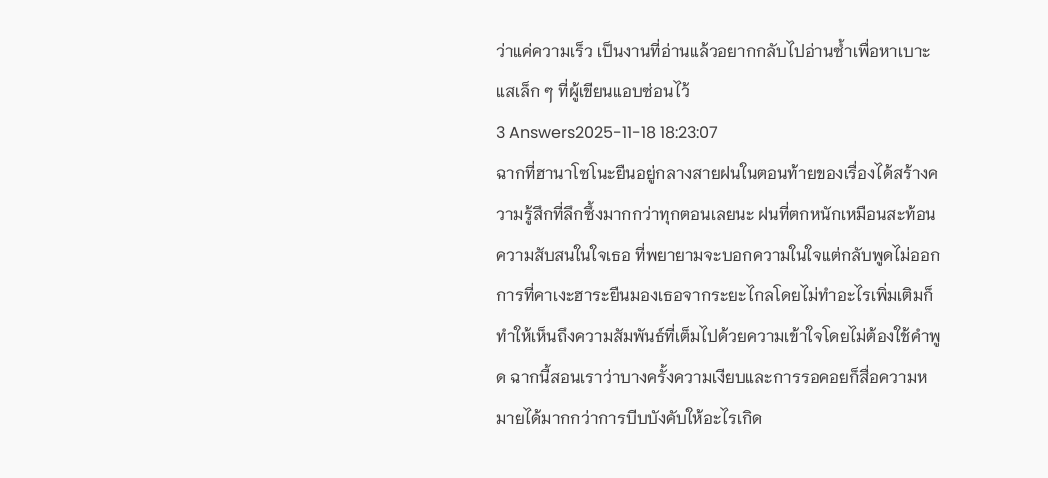ว่าแค่ความเร็ว เป็นงานที่อ่านแล้วอยากกลับไปอ่านซ้ำเพื่อหาเบาะแสเล็ก ๆ ที่ผู้เขียนแอบซ่อนไว้
3 Answers2025-11-18 18:23:07
ฉากที่ฮานาโซโนะยืนอยู่กลางสายฝนในตอนท้ายของเรื่องได้สร้างความรู้สึกที่ลึกซึ้งมากกว่าทุกตอนเลยนะ ฝนที่ตกหนักเหมือนสะท้อนความสับสนในใจเธอ ที่พยายามจะบอกความในใจแต่กลับพูดไม่ออก
การที่คาเงะฮาระยืนมองเธอจากระยะไกลโดยไม่ทำอะไรเพิ่มเติมก็ทำให้เห็นถึงความสัมพันธ์ที่เต็มไปด้วยความเข้าใจโดยไม่ต้องใช้คำพูด ฉากนี้สอนเราว่าบางครั้งความเงียบและการรอคอยก็สื่อความหมายได้มากกว่าการบีบบังคับให้อะไรเกิด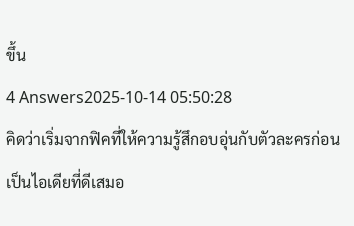ขึ้น
4 Answers2025-10-14 05:50:28
คิดว่าเริ่มจากฟิคที่ให้ความรู้สึกอบอุ่นกับตัวละครก่อนเป็นไอเดียที่ดีเสมอ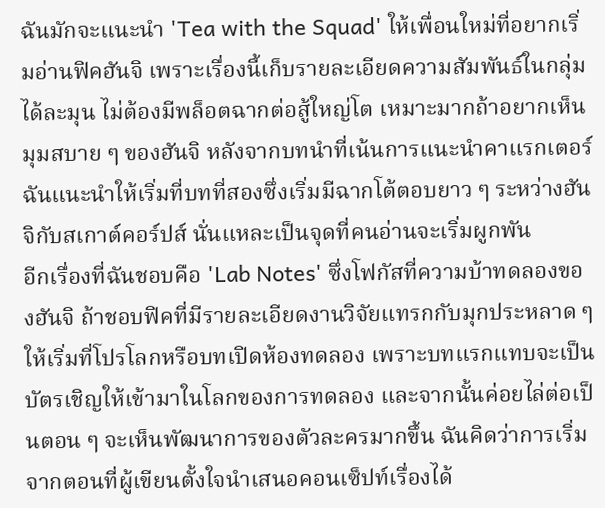ฉันมักจะแนะนำ 'Tea with the Squad' ให้เพื่อนใหม่ที่อยากเริ่มอ่านฟิคฮันจิ เพราะเรื่องนี้เก็บรายละเอียดความสัมพันธ์ในกลุ่มได้ละมุน ไม่ต้องมีพล็อตฉากต่อสู้ใหญ่โต เหมาะมากถ้าอยากเห็นมุมสบาย ๆ ของฮันจิ หลังจากบทนำที่เน้นการแนะนำคาแรกเตอร์ ฉันแนะนำให้เริ่มที่บทที่สองซึ่งเริ่มมีฉากโต้ตอบยาว ๆ ระหว่างฮันจิกับสเกาต์คอร์ปส์ นั่นแหละเป็นจุดที่คนอ่านจะเริ่มผูกพัน
อีกเรื่องที่ฉันชอบคือ 'Lab Notes' ซึ่งโฟกัสที่ความบ้าทดลองของฮันจิ ถ้าชอบฟิคที่มีรายละเอียดงานวิจัยแทรกกับมุกประหลาด ๆ ให้เริ่มที่โปรโลกหรือบทเปิดห้องทดลอง เพราะบทแรกแทบจะเป็นบัตรเชิญให้เข้ามาในโลกของการทดลอง และจากนั้นค่อยไล่ต่อเป็นตอน ๆ จะเห็นพัฒนาการของตัวละครมากขึ้น ฉันคิดว่าการเริ่มจากตอนที่ผู้เขียนตั้งใจนำเสนอคอนเซ็ปท์เรื่องได้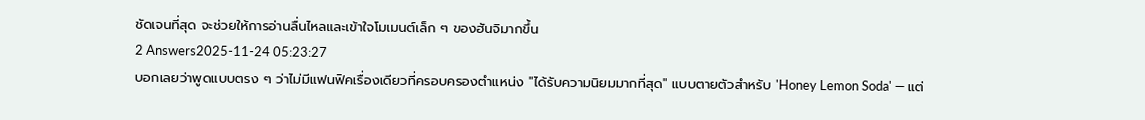ชัดเจนที่สุด จะช่วยให้การอ่านลื่นไหลและเข้าใจโมเมนต์เล็ก ๆ ของฮันจิมากขึ้น
2 Answers2025-11-24 05:23:27
บอกเลยว่าพูดแบบตรง ๆ ว่าไม่มีแฟนฟิคเรื่องเดียวที่ครอบครองตำแหน่ง "ได้รับความนิยมมากที่สุด" แบบตายตัวสำหรับ 'Honey Lemon Soda' — แต่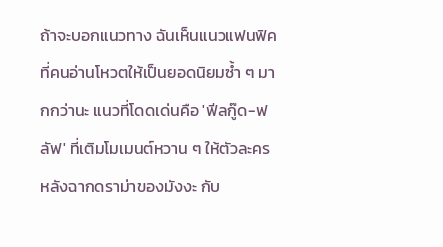ถ้าจะบอกแนวทาง ฉันเห็นแนวแฟนฟิคที่คนอ่านโหวตให้เป็นยอดนิยมซ้ำ ๆ มากกว่านะ แนวที่โดดเด่นคือ 'ฟีลกู๊ด-ฟลัฟ' ที่เติมโมเมนต์หวาน ๆ ให้ตัวละครหลังฉากดราม่าของมังงะ กับ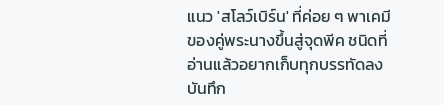แนว 'สโลว์เบิร์น' ที่ค่อย ๆ พาเคมีของคู่พระนางขึ้นสู่จุดพีค ชนิดที่อ่านแล้วอยากเก็บทุกบรรทัดลงบันทึก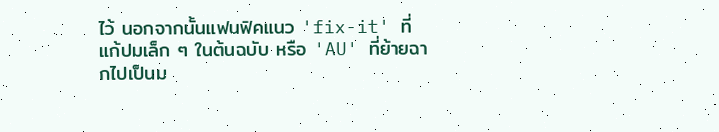ไว้ นอกจากนั้นแฟนฟิคแนว 'fix-it' ที่แก้ปมเล็ก ๆ ในต้นฉบับ หรือ 'AU' ที่ย้ายฉากไปเป็นม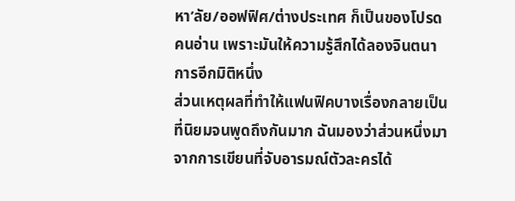หา’ลัย/ออฟฟิศ/ต่างประเทศ ก็เป็นของโปรดคนอ่าน เพราะมันให้ความรู้สึกได้ลองจินตนาการอีกมิติหนึ่ง
ส่วนเหตุผลที่ทำให้แฟนฟิคบางเรื่องกลายเป็นที่นิยมจนพูดถึงกันมาก ฉันมองว่าส่วนหนึ่งมาจากการเขียนที่จับอารมณ์ตัวละครได้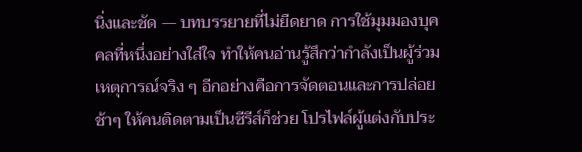นิ่งและชัด — บทบรรยายที่ไม่ยืดยาด การใช้มุมมองบุคคลที่หนึ่งอย่างใส่ใจ ทำให้คนอ่านรู้สึกว่ากำลังเป็นผู้ร่วมเหตุการณ์จริง ๆ อีกอย่างคือการจัดตอนและการปล่อยช้าๆ ให้คนติดตามเป็นซีรีส์ก็ช่วย โปรไฟล์ผู้แต่งกับประ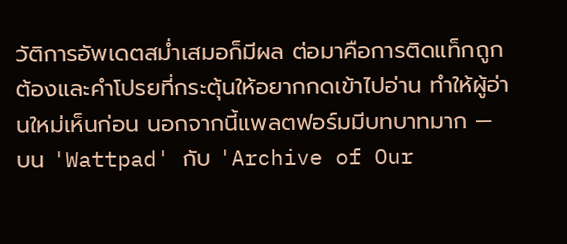วัติการอัพเดตสม่ำเสมอก็มีผล ต่อมาคือการติดแท็กถูกต้องและคำโปรยที่กระตุ้นให้อยากกดเข้าไปอ่าน ทำให้ผู้อ่านใหม่เห็นก่อน นอกจากนี้แพลตฟอร์มมีบทบาทมาก — บน 'Wattpad' กับ 'Archive of Our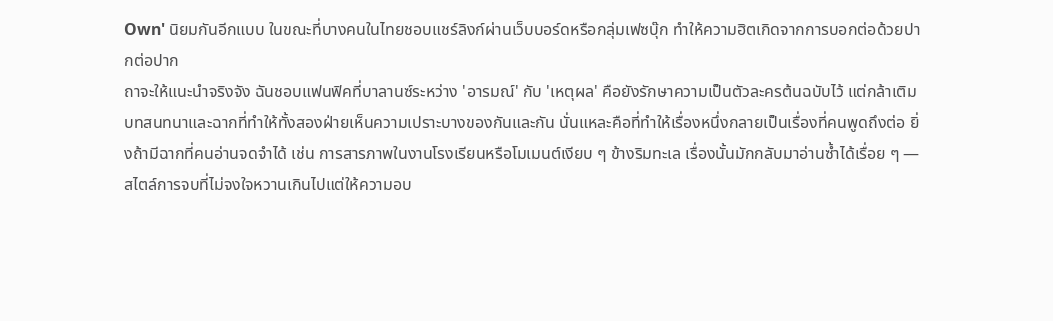Own' นิยมกันอีกแบบ ในขณะที่บางคนในไทยชอบแชร์ลิงก์ผ่านเว็บบอร์ดหรือกลุ่มเฟซบุ๊ก ทำให้ความฮิตเกิดจากการบอกต่อด้วยปากต่อปาก
ถาจะให้แนะนำจริงจัง ฉันชอบแฟนฟิคที่บาลานซ์ระหว่าง 'อารมณ์' กับ 'เหตุผล' คือยังรักษาความเป็นตัวละครต้นฉบับไว้ แต่กล้าเติมบทสนทนาและฉากที่ทำให้ทั้งสองฝ่ายเห็นความเปราะบางของกันและกัน นั่นแหละคือที่ทำให้เรื่องหนึ่งกลายเป็นเรื่องที่คนพูดถึงต่อ ยิ่งถ้ามีฉากที่คนอ่านจดจำได้ เช่น การสารภาพในงานโรงเรียนหรือโมเมนต์เงียบ ๆ ข้างริมทะเล เรื่องนั้นมักกลับมาอ่านซ้ำได้เรื่อย ๆ — สไตล์การจบที่ไม่จงใจหวานเกินไปแต่ให้ความอบ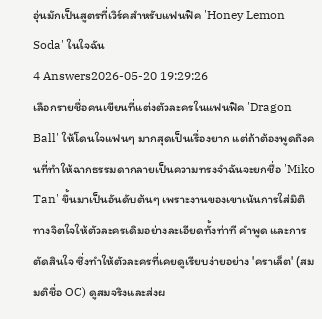อุ่นมักเป็นสูตรที่เวิร์คสำหรับแฟนฟิค 'Honey Lemon Soda' ในใจฉัน
4 Answers2026-05-20 19:29:26
เลือกรายชื่อคนเขียนที่แต่งตัวละครในแฟนฟิค 'Dragon Ball' ให้โดนใจแฟนๆ มากสุดเป็นเรื่องยาก แต่ถ้าต้องพูดถึงคนที่ทำให้ฉากธรรมดากลายเป็นความทรงจำฉันจะยกชื่อ 'Miko Tan' ขึ้นมาเป็นอันดับต้นๆ เพราะงานของเขาเน้นการใส่มิติทางจิตใจให้ตัวละครเดิมอย่างละเอียดทั้งท่าที คำพูด และการตัดสินใจ ซึ่งทำให้ตัวละครที่เคยดูเรียบง่ายอย่าง 'คราเล็ต' (สมมติชื่อ OC) ดูสมจริงและส่งผ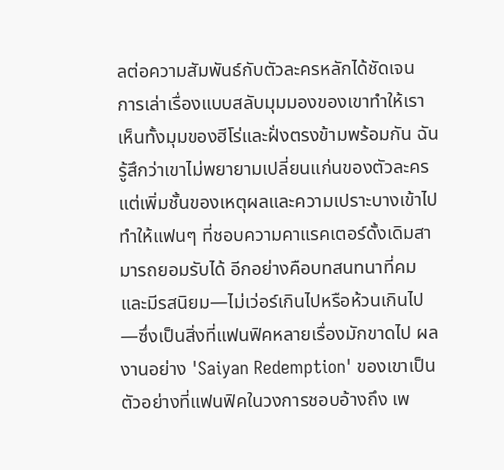ลต่อความสัมพันธ์กับตัวละครหลักได้ชัดเจน
การเล่าเรื่องแบบสลับมุมมองของเขาทำให้เราเห็นทั้งมุมของฮีโร่และฝั่งตรงข้ามพร้อมกัน ฉันรู้สึกว่าเขาไม่พยายามเปลี่ยนแก่นของตัวละคร แต่เพิ่มชั้นของเหตุผลและความเปราะบางเข้าไป ทำให้แฟนๆ ที่ชอบความคาแรคเตอร์ดั้งเดิมสามารถยอมรับได้ อีกอย่างคือบทสนทนาที่คมและมีรสนิยม—ไม่เว่อร์เกินไปหรือห้วนเกินไป—ซึ่งเป็นสิ่งที่แฟนฟิคหลายเรื่องมักขาดไป ผลงานอย่าง 'Saiyan Redemption' ของเขาเป็นตัวอย่างที่แฟนฟิคในวงการชอบอ้างถึง เพ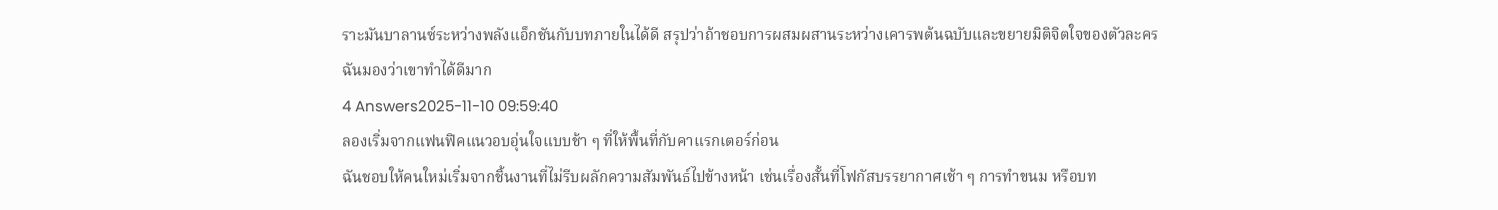ราะมันบาลานซ์ระหว่างพลังแอ็กชันกับบทภายในได้ดี สรุปว่าถ้าชอบการผสมผสานระหว่างเคารพต้นฉบับและขยายมิติจิตใจของตัวละคร ฉันมองว่าเขาทำได้ดีมาก
4 Answers2025-11-10 09:59:40
ลองเริ่มจากแฟนฟิคแนวอบอุ่นใจแบบช้า ๆ ที่ให้พื้นที่กับคาแรกเตอร์ก่อน
ฉันชอบให้คนใหม่เริ่มจากชิ้นงานที่ไม่รีบผลักความสัมพันธ์ไปข้างหน้า เช่นเรื่องสั้นที่โฟกัสบรรยากาศเช้า ๆ การทำขนม หรือบท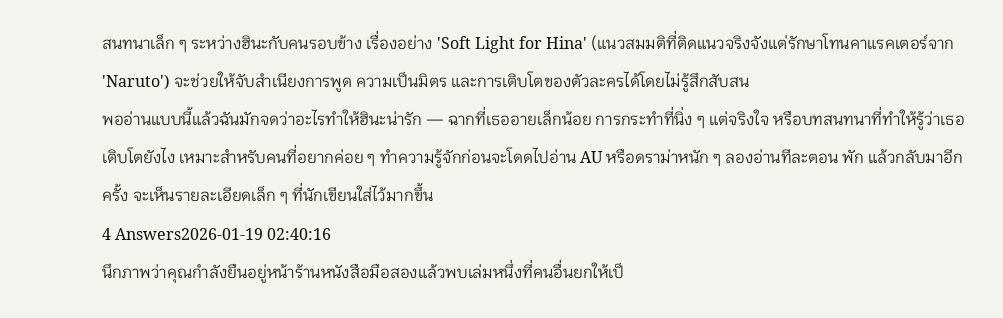สนทนาเล็ก ๆ ระหว่างฮินะกับคนรอบข้าง เรื่องอย่าง 'Soft Light for Hina' (แนวสมมติที่ติดแนวจริงจังแต่รักษาโทนคาแรคเตอร์จาก 'Naruto') จะช่วยให้จับสำเนียงการพูด ความเป็นมิตร และการเติบโตของตัวละครได้โดยไม่รู้สึกสับสน
พออ่านแบบนี้แล้วฉันมักจดว่าอะไรทำให้ฮินะน่ารัก — ฉากที่เธออายเล็กน้อย การกระทำที่นิ่ง ๆ แต่จริงใจ หรือบทสนทนาที่ทำให้รู้ว่าเธอเติบโตยังไง เหมาะสำหรับคนที่อยากค่อย ๆ ทำความรู้จักก่อนจะโดดไปอ่าน AU หรือดราม่าหนัก ๆ ลองอ่านทีละตอน พัก แล้วกลับมาอีกครั้ง จะเห็นรายละเอียดเล็ก ๆ ที่นักเขียนใส่ไว้มากขึ้น
4 Answers2026-01-19 02:40:16
นึกภาพว่าคุณกำลังยืนอยู่หน้าร้านหนังสือมือสองแล้วพบเล่มหนึ่งที่คนอื่นยกให้เป็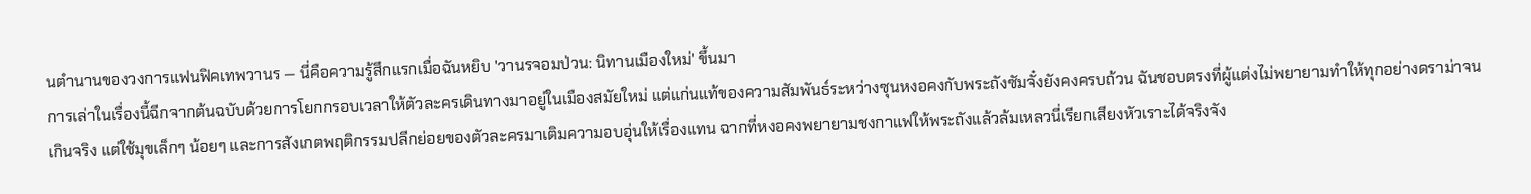นตำนานของวงการแฟนฟิคเทพวานร — นี่คือความรู้สึกแรกเมื่อฉันหยิบ 'วานรจอมป่วน: นิทานเมืองใหม่' ขึ้นมา
การเล่าในเรื่องนี้ฉีกจากต้นฉบับด้วยการโยกกรอบเวลาให้ตัวละครเดินทางมาอยู่ในเมืองสมัยใหม่ แต่แก่นแท้ของความสัมพันธ์ระหว่างซุนหงอคงกับพระถังซัมจั๋งยังคงครบถ้วน ฉันชอบตรงที่ผู้แต่งไม่พยายามทำให้ทุกอย่างดราม่าจนเกินจริง แต่ใช้มุขเล็กๆ น้อยๆ และการสังเกตพฤติกรรมปลีกย่อยของตัวละครมาเติมความอบอุ่นให้เรื่องแทน ฉากที่หงอคงพยายามชงกาแฟให้พระถังแล้วล้มเหลวนี่เรียกเสียงหัวเราะได้จริงจัง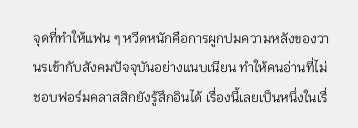จุดที่ทำให้แฟน ๆ หวีดหนักคือการผูกปมความหลังของวานรเข้ากับสังคมปัจจุบันอย่างแนบเนียน ทำให้คนอ่านที่ไม่ชอบฟอร์มคลาสสิกยังรู้สึกอินได้ เรื่องนี้เลยเป็นหนึ่งในเรื่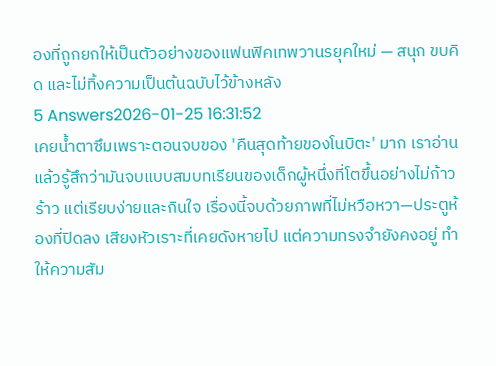องที่ถูกยกให้เป็นตัวอย่างของแฟนฟิคเทพวานรยุคใหม่ — สนุก ขบคิด และไม่ทิ้งความเป็นต้นฉบับไว้ข้างหลัง
5 Answers2026-01-25 16:31:52
เคยน้ำตาซึมเพราะตอนจบของ 'คืนสุดท้ายของโนบิตะ' มาก เราอ่านแล้วรู้สึกว่ามันจบแบบสมบทเรียนของเด็กผู้หนึ่งที่โตขึ้นอย่างไม่ก้าวร้าว แต่เรียบง่ายและกินใจ เรื่องนี้จบด้วยภาพที่ไม่หวือหวา—ประตูห้องที่ปิดลง เสียงหัวเราะที่เคยดังหายไป แต่ความทรงจำยังคงอยู่ ทำให้ความสัม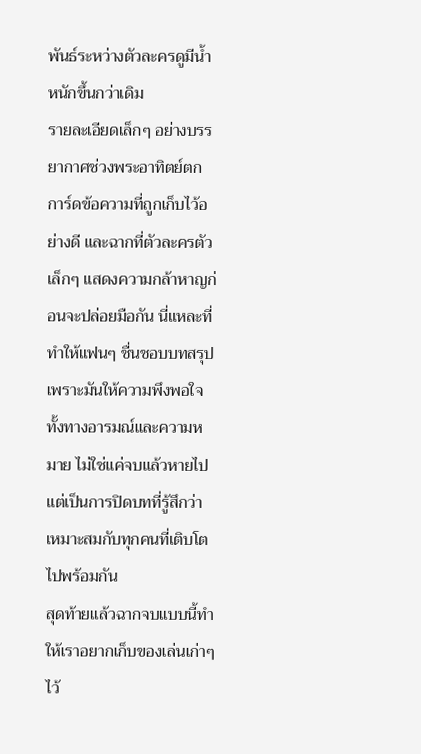พันธ์ระหว่างตัวละครดูมีน้ำหนักขึ้นกว่าเดิม
รายละเอียดเล็กๆ อย่างบรรยากาศช่วงพระอาทิตย์ตก การ์ดข้อความที่ถูกเก็บไว้อย่างดี และฉากที่ตัวละครตัวเล็กๆ แสดงความกล้าหาญก่อนจะปล่อยมือกัน นี่แหละที่ทำให้แฟนๆ ชื่นชอบบทสรุป เพราะมันให้ความพึงพอใจทั้งทางอารมณ์และความหมาย ไม่ใช่แค่จบแล้วหายไป แต่เป็นการปิดบทที่รู้สึกว่าเหมาะสมกับทุกคนที่เติบโตไปพร้อมกัน
สุดท้ายแล้วฉากจบแบบนี้ทำให้เราอยากเก็บของเล่นเก่าๆ ไว้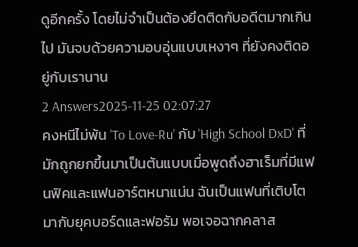ดูอีกครั้ง โดยไม่จำเป็นต้องยึดติดกับอดีตมากเกินไป มันจบด้วยความอบอุ่นแบบเหงาๆ ที่ยังคงติดอยู่กับเรานาน
2 Answers2025-11-25 02:07:27
คงหนีไม่พ้น 'To Love-Ru' กับ 'High School DxD' ที่มักถูกยกขึ้นมาเป็นต้นแบบเมื่อพูดถึงฮาเร็มที่มีแฟนฟิคและแฟนอาร์ตหนาแน่น ฉันเป็นแฟนที่เติบโตมากับยุคบอร์ดและฟอรัม พอเจอฉากคลาส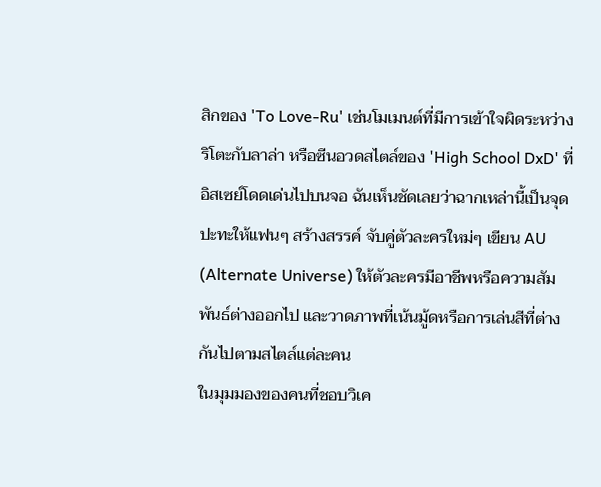สิกของ 'To Love-Ru' เช่นโมเมนต์ที่มีการเข้าใจผิดระหว่างริโตะกับลาล่า หรือซีนอวดสไตล์ของ 'High School DxD' ที่อิสเซย์โดดเด่นไปบนจอ ฉันเห็นชัดเลยว่าฉากเหล่านี้เป็นจุดปะทะให้แฟนๆ สร้างสรรค์ จับคู่ตัวละครใหม่ๆ เขียน AU (Alternate Universe) ให้ตัวละครมีอาชีพหรือความสัมพันธ์ต่างออกไป และวาดภาพที่เน้นมู้ดหรือการเล่นสีที่ต่างกันไปตามสไตล์แต่ละคน
ในมุมมองของคนที่ชอบวิเค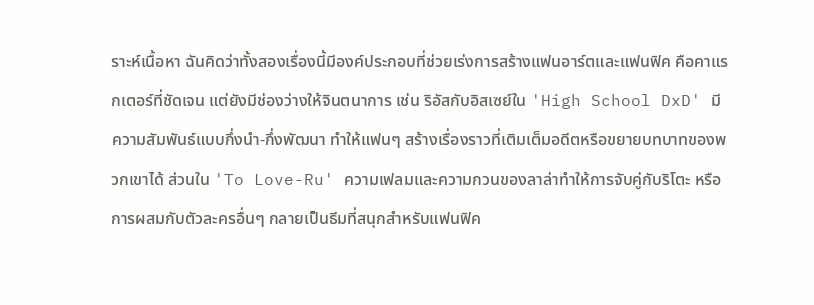ราะห์เนื้อหา ฉันคิดว่าทั้งสองเรื่องนี้มีองค์ประกอบที่ช่วยเร่งการสร้างแฟนอาร์ตและแฟนฟิค คือคาแรกเตอร์ที่ชัดเจน แต่ยังมีช่องว่างให้จินตนาการ เช่น ริอัสกับอิสเซย์ใน 'High School DxD' มีความสัมพันธ์แบบกึ่งนำ-กึ่งพัฒนา ทำให้แฟนๆ สร้างเรื่องราวที่เติมเต็มอดีตหรือขยายบทบาทของพวกเขาได้ ส่วนใน 'To Love-Ru' ความเฟลมและความกวนของลาล่าทำให้การจับคู่กับริโตะ หรือการผสมกับตัวละครอื่นๆ กลายเป็นธีมที่สนุกสำหรับแฟนฟิค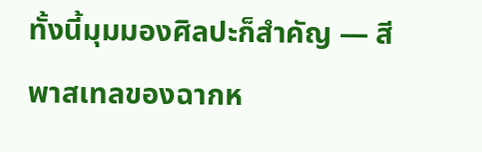ทั้งนี้มุมมองศิลปะก็สำคัญ — สีพาสเทลของฉากห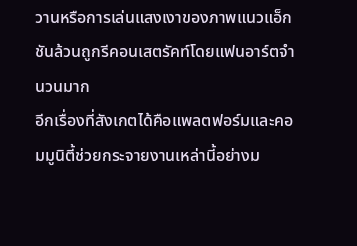วานหรือการเล่นแสงเงาของภาพแนวแอ็กชันล้วนถูกรีคอนเสตรัคท์โดยแฟนอาร์ตจำนวนมาก
อีกเรื่องที่สังเกตได้คือแพลตฟอร์มและคอมมูนิตี้ช่วยกระจายงานเหล่านี้อย่างม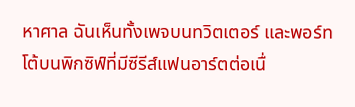หาศาล ฉันเห็นทั้งเพจบนทวิตเตอร์ และพอร์ทโต้บนพิกซิฟ์ที่มีซีรีส์แฟนอาร์ตต่อเนื่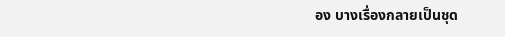อง บางเรื่องกลายเป็นชุด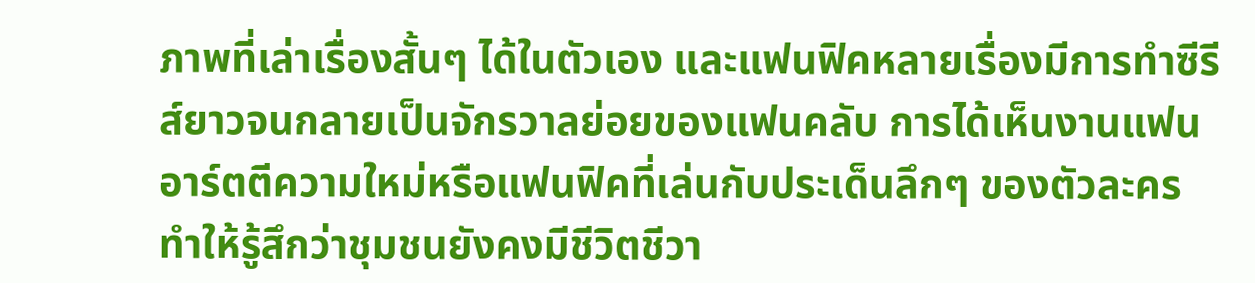ภาพที่เล่าเรื่องสั้นๆ ได้ในตัวเอง และแฟนฟิคหลายเรื่องมีการทำซีรีส์ยาวจนกลายเป็นจักรวาลย่อยของแฟนคลับ การได้เห็นงานแฟนอาร์ตตีความใหม่หรือแฟนฟิคที่เล่นกับประเด็นลึกๆ ของตัวละคร ทำให้รู้สึกว่าชุมชนยังคงมีชีวิตชีวา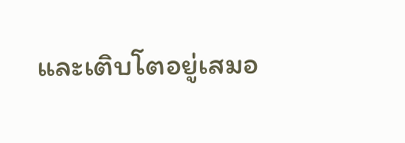และเติบโตอยู่เสมอ